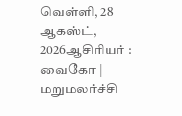வெள்ளி, 28 ஆகஸ்ட், 2026ஆசிரியர் : வைகோ | மறுமலர்ச்சி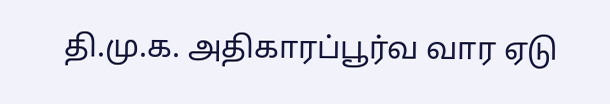தி.மு.க. அதிகாரப்பூர்வ வார ஏடு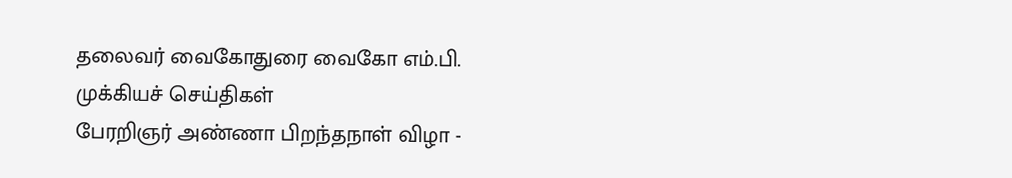தலைவர் வைகோதுரை வைகோ எம்.பி.
முக்கியச் செய்திகள்
பேரறிஞர் அண்ணா பிறந்தநாள் விழா -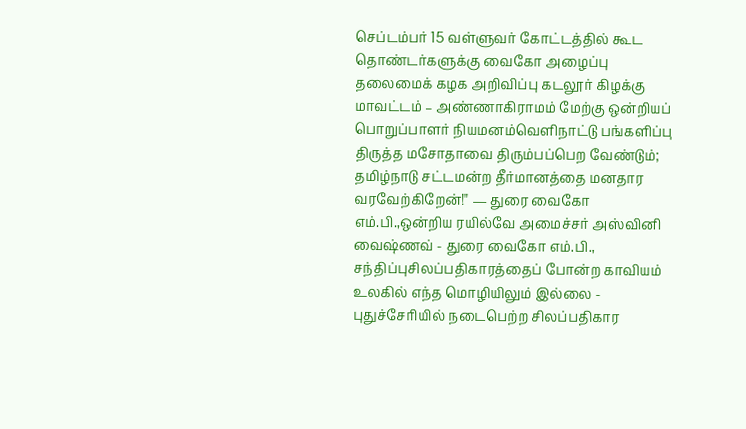செப்டம்பர் 15 வள்ளுவர் கோட்டத்தில் கூட தொண்டர்களுக்கு வைகோ அழைப்பு தலைமைக் கழக அறிவிப்பு கடலூர் கிழக்கு மாவட்டம் – அண்ணாகிராமம் மேற்கு ஒன்றியப் பொறுப்பாளர் நியமனம்வெளிநாட்டு பங்களிப்பு திருத்த மசோதாவை திரும்பப்பெற வேண்டும்; தமிழ்நாடு சட்டமன்ற தீர்மானத்தை மனதார வரவேற்கிறேன்!" — துரை வைகோ எம்.பி.,ஒன்றிய ரயில்வே அமைச்சர் அஸ்வினி வைஷ்ணவ் - துரை வைகோ எம்.பி., சந்திப்புசிலப்பதிகாரத்தைப் போன்ற காவியம் உலகில் எந்த மொழியிலும் இல்லை - புதுச்சேரியில் நடைபெற்ற சிலப்பதிகார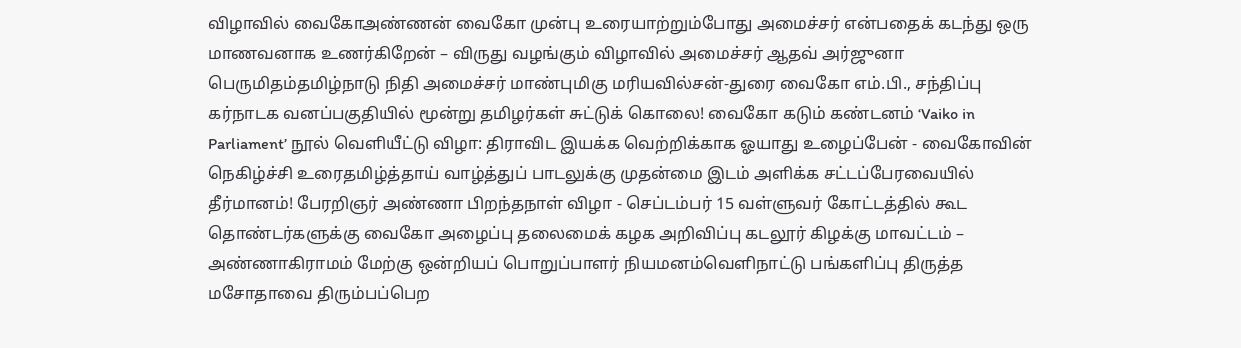விழாவில் வைகோஅண்ணன் வைகோ முன்பு உரையாற்றும்போது அமைச்சர் என்பதைக் கடந்து ஒரு மாணவனாக உணர்கிறேன் – விருது வழங்கும் விழாவில் அமைச்சர் ஆதவ் அர்ஜுனா பெருமிதம்தமிழ்நாடு நிதி அமைச்சர் மாண்புமிகு மரியவில்சன்-துரை வைகோ எம்.பி., சந்திப்பு கர்நாடக வனப்பகுதியில் மூன்று தமிழர்கள் சுட்டுக் கொலை! வைகோ கடும் கண்டனம் ‘Vaiko in Parliament’ நூல் வெளியீட்டு விழா: திராவிட இயக்க வெற்றிக்காக ஓயாது உழைப்பேன் - வைகோவின் நெகிழ்ச்சி உரைதமிழ்த்தாய் வாழ்த்துப் பாடலுக்கு முதன்மை இடம் அளிக்க சட்டப்பேரவையில் தீர்மானம்! பேரறிஞர் அண்ணா பிறந்தநாள் விழா - செப்டம்பர் 15 வள்ளுவர் கோட்டத்தில் கூட தொண்டர்களுக்கு வைகோ அழைப்பு தலைமைக் கழக அறிவிப்பு கடலூர் கிழக்கு மாவட்டம் – அண்ணாகிராமம் மேற்கு ஒன்றியப் பொறுப்பாளர் நியமனம்வெளிநாட்டு பங்களிப்பு திருத்த மசோதாவை திரும்பப்பெற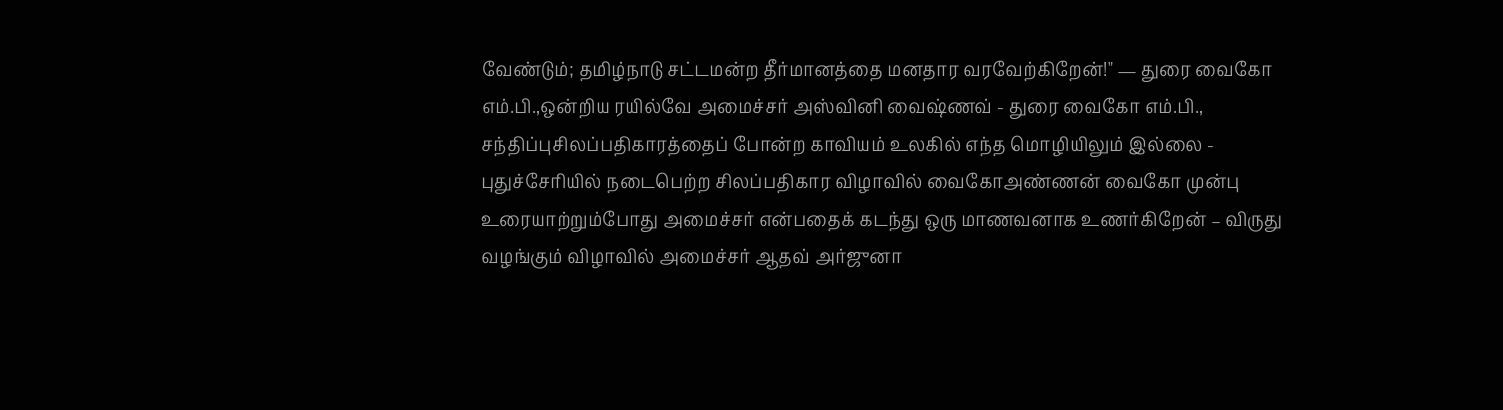வேண்டும்; தமிழ்நாடு சட்டமன்ற தீர்மானத்தை மனதார வரவேற்கிறேன்!" — துரை வைகோ எம்.பி.,ஒன்றிய ரயில்வே அமைச்சர் அஸ்வினி வைஷ்ணவ் - துரை வைகோ எம்.பி., சந்திப்புசிலப்பதிகாரத்தைப் போன்ற காவியம் உலகில் எந்த மொழியிலும் இல்லை - புதுச்சேரியில் நடைபெற்ற சிலப்பதிகார விழாவில் வைகோஅண்ணன் வைகோ முன்பு உரையாற்றும்போது அமைச்சர் என்பதைக் கடந்து ஒரு மாணவனாக உணர்கிறேன் – விருது வழங்கும் விழாவில் அமைச்சர் ஆதவ் அர்ஜுனா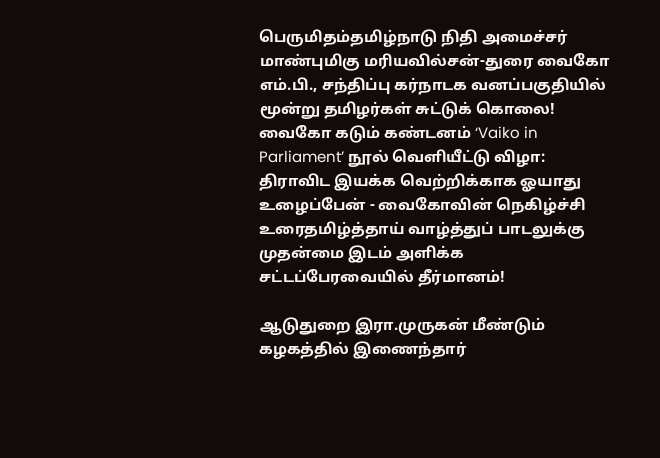பெருமிதம்தமிழ்நாடு நிதி அமைச்சர் மாண்புமிகு மரியவில்சன்-துரை வைகோ எம்.பி., சந்திப்பு கர்நாடக வனப்பகுதியில் மூன்று தமிழர்கள் சுட்டுக் கொலை! வைகோ கடும் கண்டனம் ‘Vaiko in Parliament’ நூல் வெளியீட்டு விழா: திராவிட இயக்க வெற்றிக்காக ஓயாது உழைப்பேன் - வைகோவின் நெகிழ்ச்சி உரைதமிழ்த்தாய் வாழ்த்துப் பாடலுக்கு முதன்மை இடம் அளிக்க சட்டப்பேரவையில் தீர்மானம்!

ஆடுதுறை இரா.முருகன் மீண்டும் கழகத்தில் இணைந்தார்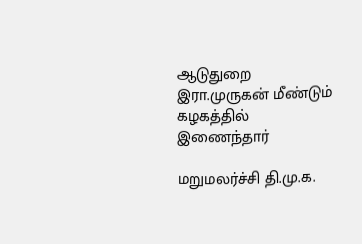ஆடுதுறை இரா.முருகன் மீண்டும் கழகத்தில் இணைந்தார்

மறுமலர்ச்சி தி.மு.க.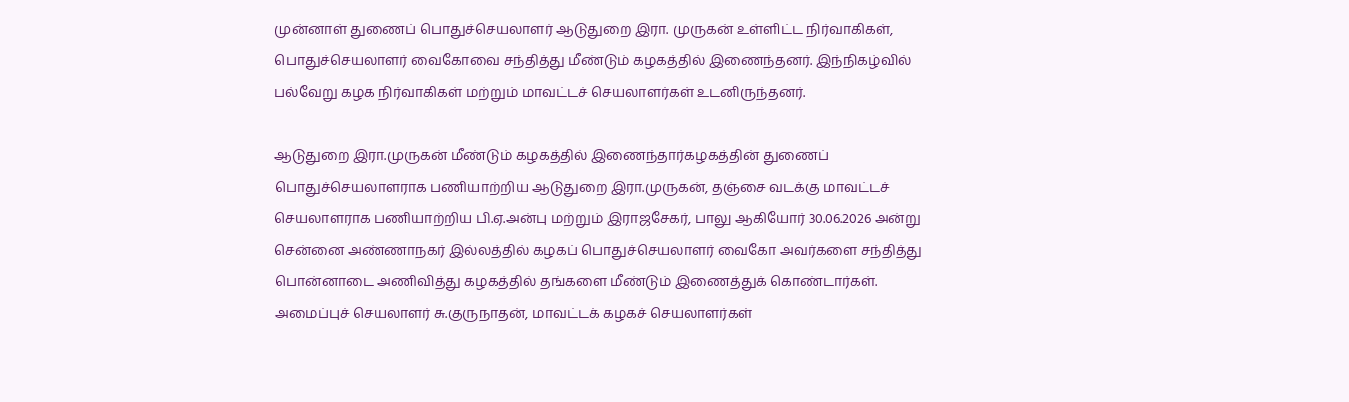முன்னாள் துணைப் பொதுச்செயலாளர் ஆடுதுறை இரா. முருகன் உள்ளிட்ட நிர்வாகிகள், பொதுச்செயலாளர் வைகோவை சந்தித்து மீண்டும் கழகத்தில் இணைந்தனர். இந்நிகழ்வில் பல்வேறு கழக நிர்வாகிகள் மற்றும் மாவட்டச் செயலாளர்கள் உடனிருந்தனர்.

ஆடுதுறை இரா.முருகன் மீண்டும் கழகத்தில் இணைந்தார்கழகத்தின் துணைப் பொதுச்செயலாளராக பணியாற்றிய ஆடுதுறை இரா.முருகன், தஞ்சை வடக்கு மாவட்டச் செயலாளராக பணியாற்றிய பி.ஏ.அன்பு மற்றும் இராஜசேகர், பாலு ஆகியோர் 30.06.2026 அன்று சென்னை அண்ணாநகர் இல்லத்தில் கழகப் பொதுச்செயலாளர் வைகோ அவர்களை சந்தித்து பொன்னாடை அணிவித்து கழகத்தில் தங்களை மீண்டும் இணைத்துக் கொண்டார்கள். அமைப்புச் செயலாளர் சு.குருநாதன், மாவட்டக் கழகச் செயலாளர்கள்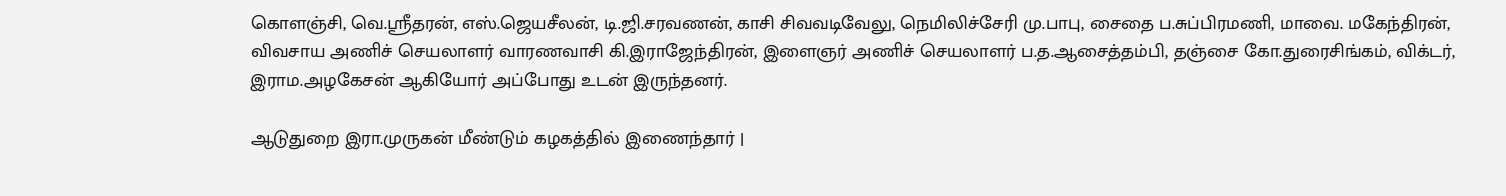கொளஞ்சி, வெ.ஸ்ரீதரன், எஸ்.ஜெயசீலன், டி.ஜி.சரவணன், காசி சிவவடிவேலு, நெமிலிச்சேரி மு.பாபு, சைதை ப.சுப்பிரமணி, மாவை. மகேந்திரன், விவசாய அணிச் செயலாளர் வாரணவாசி கி.இராஜேந்திரன், இளைஞர் அணிச் செயலாளர் ப.த.ஆசைத்தம்பி, தஞ்சை கோ.துரைசிங்கம், விக்டர், இராம.அழகேசன் ஆகியோர் அப்போது உடன் இருந்தனர்.

ஆடுதுறை இரா.முருகன் மீண்டும் கழகத்தில் இணைந்தார் |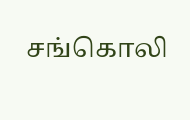சங்கொலி